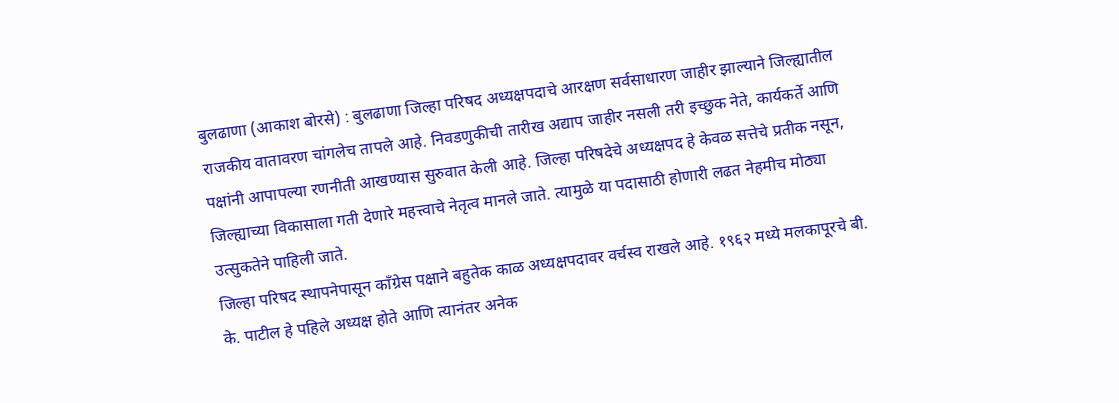बुलढाणा (आकाश बोरसे) : बुलढाणा जिल्हा परिषद अध्यक्षपदाचे आरक्षण सर्वसाधारण जाहीर झाल्याने जिल्ह्यातील राजकीय वातावरण चांगलेच तापले आहे. निवडणुकीची तारीख अद्याप जाहीर नसली तरी इच्छुक नेते, कार्यकर्ते आणि पक्षांनी आपापल्या रणनीती आखण्यास सुरुवात केली आहे. जिल्हा परिषदेचे अध्यक्षपद हे केवळ सत्तेचे प्रतीक नसून, जिल्ह्याच्या विकासाला गती देणारे महत्त्वाचे नेतृत्व मानले जाते. त्यामुळे या पदासाठी होणारी लढत नेहमीच मोठ्या उत्सुकतेने पाहिली जाते.
जिल्हा परिषद स्थापनेपासून काँग्रेस पक्षाने बहुतेक काळ अध्यक्षपदावर वर्चस्व राखले आहे. १९६२ मध्ये मलकापूरचे बी. के. पाटील हे पहिले अध्यक्ष होते आणि त्यानंतर अनेक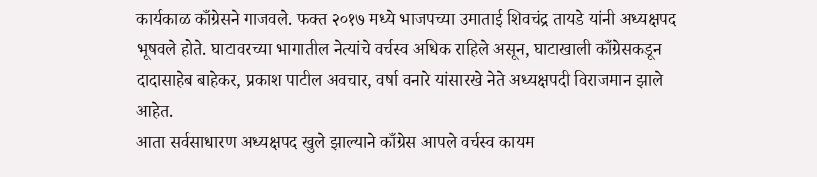कार्यकाळ काँग्रेसने गाजवले. फक्त २०१७ मध्ये भाजपच्या उमाताई शिवचंद्र तायडे यांनी अध्यक्षपद भूषवले होते. घाटावरच्या भागातील नेत्यांचे वर्चस्व अधिक राहिले असून, घाटाखाली काँग्रेसकडून दादासाहेब बाहेकर, प्रकाश पाटील अवचार, वर्षा वनारे यांसारखे नेते अध्यक्षपदी विराजमान झाले आहेत.
आता सर्वसाधारण अध्यक्षपद खुले झाल्याने काँग्रेस आपले वर्चस्व कायम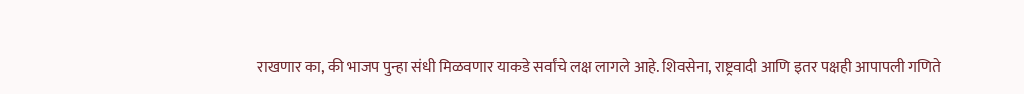राखणार का, की भाजप पुन्हा संधी मिळवणार याकडे सर्वांचे लक्ष लागले आहे. शिवसेना, राष्ट्रवादी आणि इतर पक्षही आपापली गणिते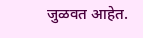जुळवत आहेत.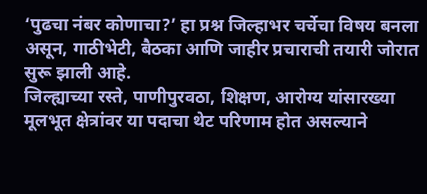‘पुढचा नंबर कोणाचा?’ हा प्रश्न जिल्हाभर चर्चेचा विषय बनला असून, गाठीभेटी, बैठका आणि जाहीर प्रचाराची तयारी जोरात सुरू झाली आहे.
जिल्ह्याच्या रस्ते, पाणीपुरवठा, शिक्षण, आरोग्य यांसारख्या मूलभूत क्षेत्रांवर या पदाचा थेट परिणाम होत असल्याने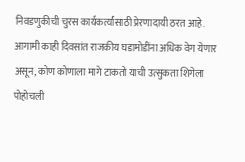निवडणुकीची चुरस कार्यकर्त्यांसाठी प्रेरणादायी ठरत आहे. आगामी काही दिवसांत राजकीय घडामोडींना अधिक वेग येणार असून, कोण कोणाला मागे टाकतो याची उत्सुकता शिगेला पोहोचली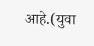आहे.(युवा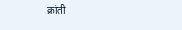क्रांती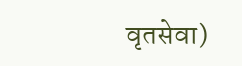वृतसेवा)